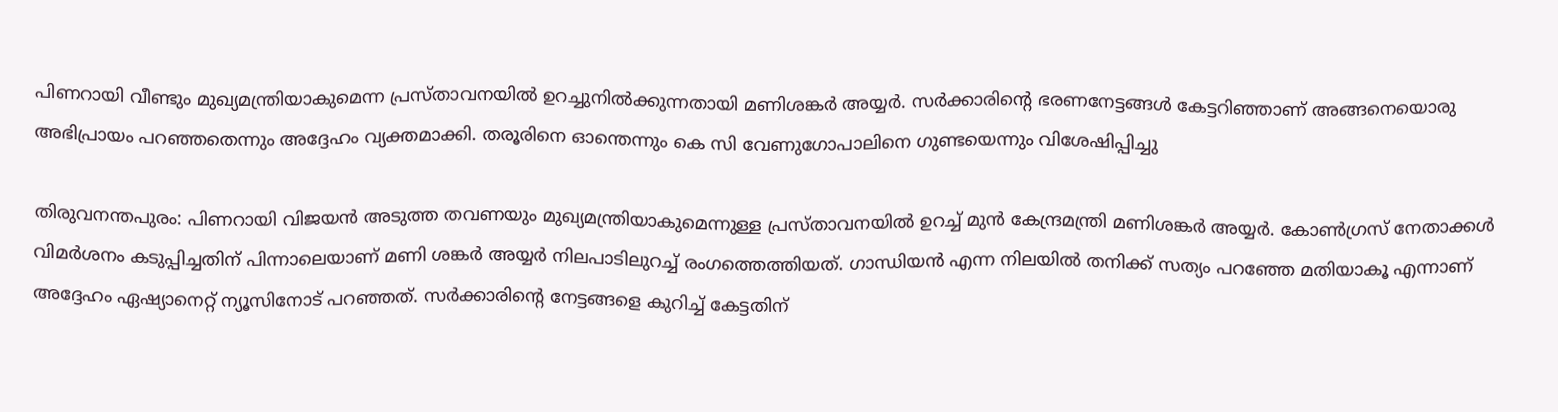പിണറായി വീണ്ടും മുഖ്യമന്ത്രിയാകുമെന്ന പ്രസ്താവനയിൽ ഉറച്ചുനിൽക്കുന്നതായി മണിശങ്കർ അയ്യർ. സർക്കാരിന്റെ ഭരണനേട്ടങ്ങൾ കേട്ടറിഞ്ഞാണ് അങ്ങനെയൊരു അഭിപ്രായം പറഞ്ഞതെന്നും അദ്ദേഹം വ്യക്തമാക്കി. തരൂരിനെ ഓന്തെന്നും കെ സി വേണുഗോപാലിനെ ഗുണ്ടയെന്നും വിശേഷിപ്പിച്ചു

തിരുവനന്തപുരം: പിണറായി വിജയൻ അടുത്ത തവണയും മുഖ്യമന്ത്രിയാകുമെന്നുള്ള പ്രസ്താവനയിൽ ഉറച്ച് മുൻ കേന്ദ്രമന്ത്രി മണിശങ്കർ അയ്യർ. കോൺഗ്രസ് നേതാക്കൾ വിമർശനം കടുപ്പിച്ചതിന് പിന്നാലെയാണ് മണി ശങ്കർ അയ്യർ നിലപാടിലുറച്ച് രംഗത്തെത്തിയത്. ഗാന്ധിയൻ എന്ന നിലയിൽ തനിക്ക് സത്യം പറഞ്ഞേ മതിയാകൂ എന്നാണ് അദ്ദേഹം ഏഷ്യാനെറ്റ് ന്യൂസിനോട് പറഞ്ഞത്. സർക്കാരിന്റെ നേട്ടങ്ങളെ കുറിച്ച് കേട്ടതിന്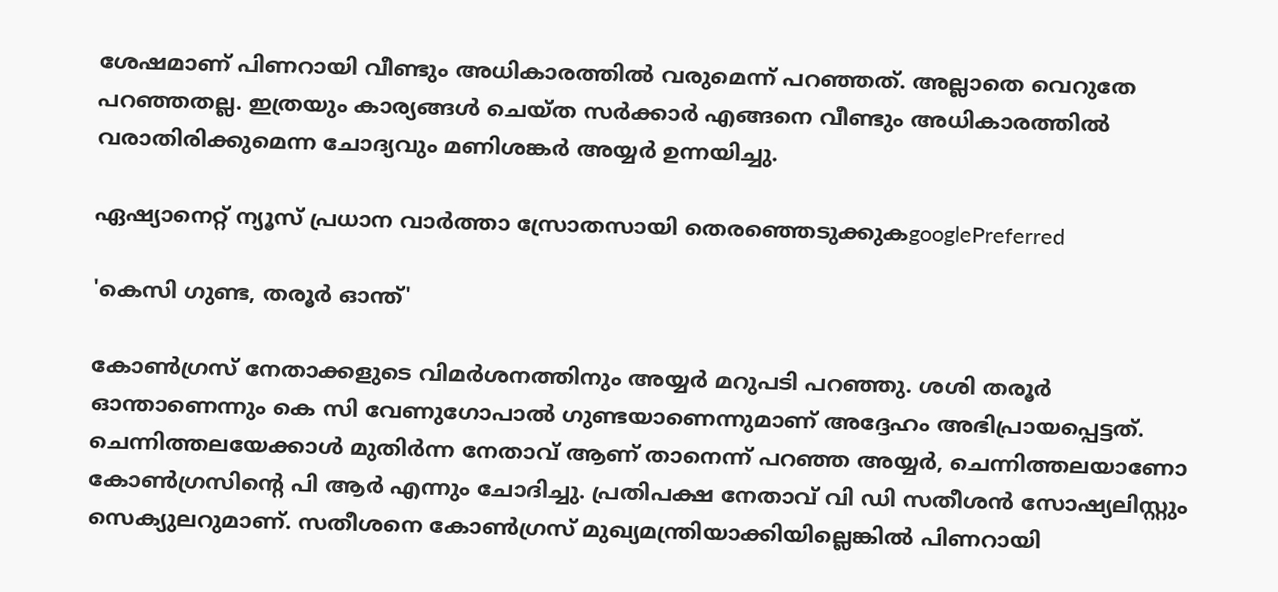ശേഷമാണ് പിണറായി വീണ്ടും അധികാരത്തിൽ വരുമെന്ന് പറഞ്ഞത്. അല്ലാതെ വെറുതേ പറഞ്ഞതല്ല. ഇത്രയും കാര്യങ്ങൾ ചെയ്ത സർക്കാർ എങ്ങനെ വീണ്ടും അധികാരത്തിൽ വരാതിരിക്കുമെന്ന ചോദ്യവും മണിശങ്കർ അയ്യർ ഉന്നയിച്ചു.

ഏഷ്യാനെറ്റ് ന്യൂസ് പ്രധാന വാർത്താ സ്രോതസായി തെരഞ്ഞെടുക്കുകgooglePreferred

'കെസി ഗുണ്ട, തരൂർ ഓന്ത്'

കോൺഗ്രസ് നേതാക്കളുടെ വിമർശനത്തിനും അയ്യർ മറുപടി പറഞ്ഞു. ശശി തരൂർ ഓന്താണെന്നും കെ സി വേണുഗോപാൽ ഗുണ്ടയാണെന്നുമാണ് അദ്ദേഹം അഭിപ്രായപ്പെട്ടത്. ചെന്നിത്തലയേക്കാൾ മുതിർന്ന നേതാവ് ആണ് താനെന്ന് പറഞ്ഞ അയ്യർ, ചെന്നിത്തലയാണോ കോൺഗ്രസിന്റെ പി ആർ എന്നും ചോദിച്ചു. പ്രതിപക്ഷ നേതാവ് വി ഡി സതീശൻ സോഷ്യലിസ്റ്റും സെക്യുലറുമാണ്. സതീശനെ കോൺഗ്രസ് മുഖ്യമന്ത്രിയാക്കിയില്ലെങ്കിൽ പിണറായി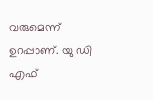വരുമെന്ന് ഉറപ്പാണ്. യു ഡി എഫ്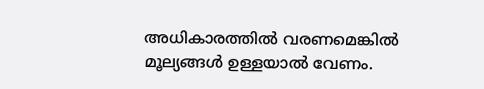അധികാരത്തിൽ വരണമെങ്കിൽ മൂല്യങ്ങൾ ഉള്ളയാൽ വേണം.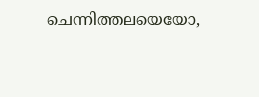ചെന്നിത്തലയെയോ,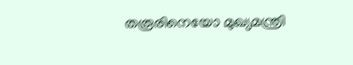തരൂരിനെയോ മുഖ്യമന്ത്രി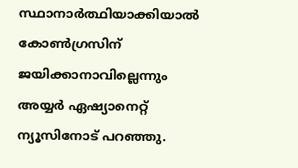സ്ഥാനാർത്ഥിയാക്കിയാൽ കോൺഗ്രസിന് ജയിക്കാനാവില്ലെന്നും അയ്യർ ഏഷ്യാനെറ്റ് ന്യൂസിനോട് പറഞ്ഞു.